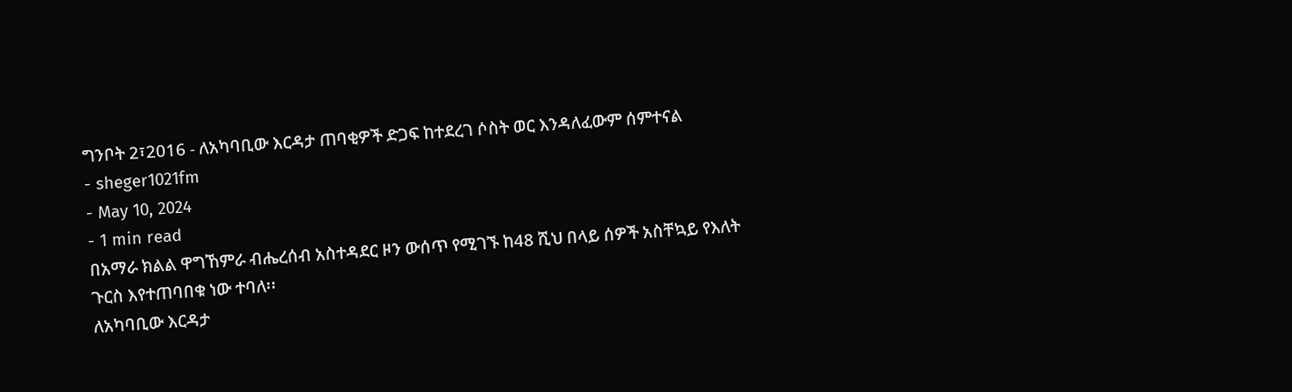ግንቦት 2፣2016 - ለአካባቢው እርዳታ ጠባቂዎች ድጋፍ ከተደረገ ሶስት ወር እንዳለፈውም ሰምተናል
- sheger1021fm
- May 10, 2024
- 1 min read
በአማራ ክልል ዋግኸምራ ብሔረሰብ አስተዳደር ዞን ውሰጥ የሚገኙ ከ48 ሺህ በላይ ሰዎች አስቸኳይ የእለት ጉርስ እየተጠባበቁ ነው ተባለ፡፡
ለአካባቢው እርዳታ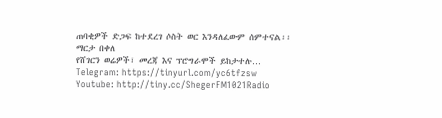ጠባቂዎች ድጋፍ ከተደረገ ሶስት ወር እንዳለፈውም ሰምተናል፡፡
ማርታ በቀለ
የሸገርን ወሬዎች፣ መረጃ እና ፕሮግራሞች ይከታተሉ…
Telegram: https://tinyurl.com/yc6tfzsw
Youtube: http://tiny.cc/ShegerFM1021Radio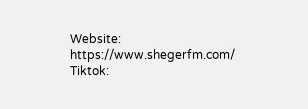Website: https://www.shegerfm.com/
Tiktok: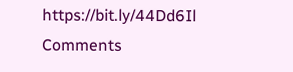https://bit.ly/44Dd6Il
Comments